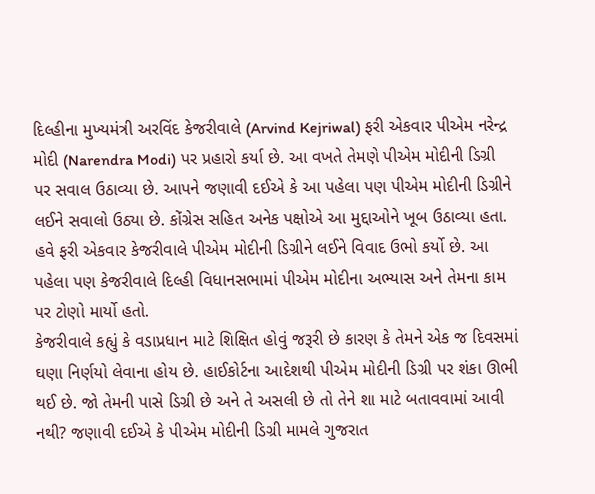દિલ્હીના મુખ્યમંત્રી અરવિંદ કેજરીવાલે (Arvind Kejriwal) ફરી એકવાર પીએમ નરેન્દ્ર મોદી (Narendra Modi) પર પ્રહારો કર્યા છે. આ વખતે તેમણે પીએમ મોદીની ડિગ્રી પર સવાલ ઉઠાવ્યા છે. આપને જણાવી દઈએ કે આ પહેલા પણ પીએમ મોદીની ડિગ્રીને લઈને સવાલો ઉઠ્યા છે. કોંગ્રેસ સહિત અનેક પક્ષોએ આ મુદ્દાઓને ખૂબ ઉઠાવ્યા હતા. હવે ફરી એકવાર કેજરીવાલે પીએમ મોદીની ડિગ્રીને લઈને વિવાદ ઉભો કર્યો છે. આ પહેલા પણ કેજરીવાલે દિલ્હી વિધાનસભામાં પીએમ મોદીના અભ્યાસ અને તેમના કામ પર ટોણો માર્યો હતો.
કેજરીવાલે કહ્યું કે વડાપ્રધાન માટે શિક્ષિત હોવું જરૂરી છે કારણ કે તેમને એક જ દિવસમાં ઘણા નિર્ણયો લેવાના હોય છે. હાઈકોર્ટના આદેશથી પીએમ મોદીની ડિગ્રી પર શંકા ઊભી થઈ છે. જો તેમની પાસે ડિગ્રી છે અને તે અસલી છે તો તેને શા માટે બતાવવામાં આવી નથી? જણાવી દઈએ કે પીએમ મોદીની ડિગ્રી મામલે ગુજરાત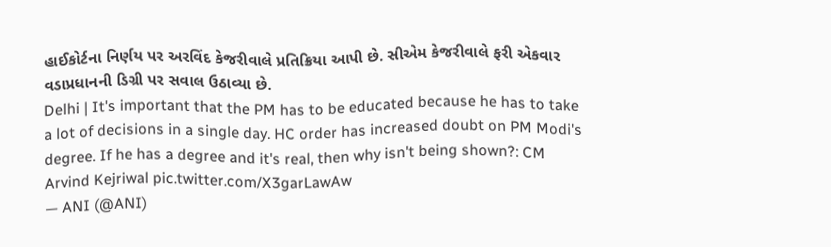હાઈકોર્ટના નિર્ણય પર અરવિંદ કેજરીવાલે પ્રતિક્રિયા આપી છે. સીએમ કેજરીવાલે ફરી એકવાર વડાપ્રધાનની ડિગ્રી પર સવાલ ઉઠાવ્યા છે.
Delhi | It's important that the PM has to be educated because he has to take a lot of decisions in a single day. HC order has increased doubt on PM Modi's degree. If he has a degree and it's real, then why isn't being shown?: CM Arvind Kejriwal pic.twitter.com/X3garLawAw
— ANI (@ANI)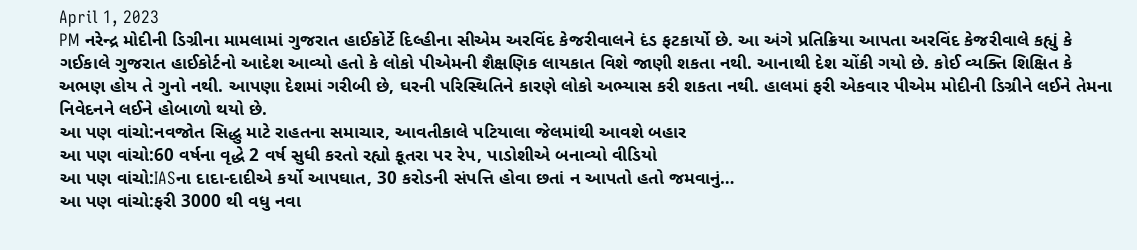April 1, 2023
PM નરેન્દ્ર મોદીની ડિગ્રીના મામલામાં ગુજરાત હાઈકોર્ટે દિલ્હીના સીએમ અરવિંદ કેજરીવાલને દંડ ફટકાર્યો છે. આ અંગે પ્રતિક્રિયા આપતા અરવિંદ કેજરીવાલે કહ્યું કે ગઈકાલે ગુજરાત હાઈકોર્ટનો આદેશ આવ્યો હતો કે લોકો પીએમની શૈક્ષણિક લાયકાત વિશે જાણી શકતા નથી. આનાથી દેશ ચોંકી ગયો છે. કોઈ વ્યક્તિ શિક્ષિત કે અભણ હોય તે ગુનો નથી. આપણા દેશમાં ગરીબી છે, ઘરની પરિસ્થિતિને કારણે લોકો અભ્યાસ કરી શકતા નથી. હાલમાં ફરી એકવાર પીએમ મોદીની ડિગ્રીને લઈને તેમના નિવેદનને લઈને હોબાળો થયો છે.
આ પણ વાંચો:નવજોત સિદ્ધુ માટે રાહતના સમાચાર, આવતીકાલે પટિયાલા જેલમાંથી આવશે બહાર
આ પણ વાંચો:60 વર્ષના વૃદ્ધે 2 વર્ષ સુધી કરતો રહ્યો કૂતરા પર રેપ, પાડોશીએ બનાવ્યો વીડિયો
આ પણ વાંચો:IASના દાદા-દાદીએ કર્યો આપઘાત, 30 કરોડની સંપત્તિ હોવા છતાં ન આપતો હતો જમવાનું…
આ પણ વાંચો:ફરી 3000 થી વધુ નવા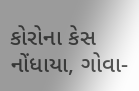કોરોના કેસ નોંધાયા, ગોવા-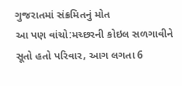ગુજરાતમાં સંક્રમિતનું મોત
આ પણ વાંચો:મચ્છરની કોઇલ સળગાવીને સૂતો હતો પરિવાર, આગ લગતા 6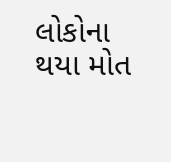લોકોના થયા મોત